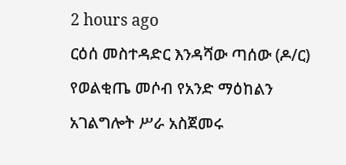2 hours ago
ርዕሰ መስተዳድር እንዳሻው ጣሰው (ዶ/ር) የወልቂጤ መሶብ የአንድ ማዕከልን አገልግሎት ሥራ አስጀመሩ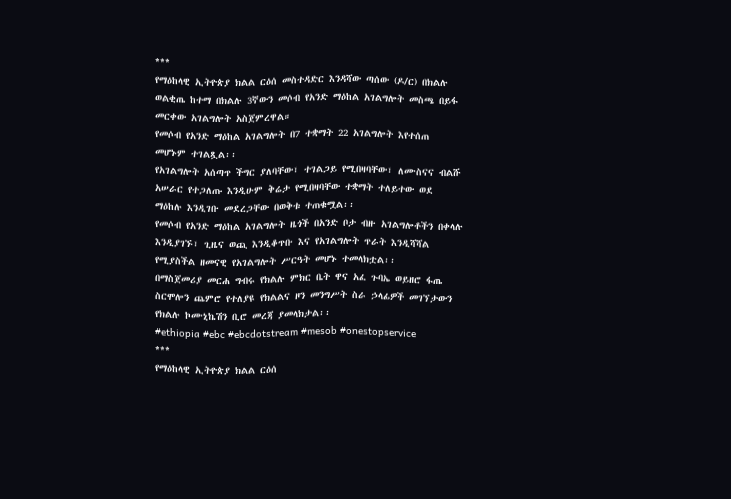***
የማዕከላዊ ኢትዮጵያ ክልል ርዕሰ መስተዳድር እንዳሻው ጣሰው (ዶ/ር) በክልሉ ወልቂጤ ከተማ በክልሉ 3ኛውን መሶብ የአንድ ማዕከል አገልግሎት መስጫ በይፋ መርቀው አገልግሎት አስጀምረዋል።
የመሶብ የአንድ ማዕከል አገልግሎት በ7 ተቋማት 22 አገልግሎት እየተሰጠ መሆኑም ተገልጿል፡፡
የአገልግሎት አሰጣጥ ችግር ያለባቸው፣ ተገልጋይ የሚበዛባቸው፣ ለሙስናና ብልሹ አሠራር የተጋለጡ እንዲሁም ቅሬታ የሚበዛባቸው ተቋማት ተለይተው ወደ ማዕከሉ እንዲገቡ መደረጋቸው በወቅቱ ተጠቁሟል፡፡
የመሶብ የአንድ ማዕከል አገልግሎት ዜጎች በአንድ ቦታ ብዙ አገልግሎቶችን በቀላሉ እንዲያገኙ፣ ጊዜና ወጪ እንዲቆጥቡ እና የአገልግሎት ጥራት እንዲሻሻል የሚያስችል ዘመናዊ የአገልግሎት ሥርዓት መሆኑ ተመላክቷል፡፡
በማስጀመሪያ መርሐ ግብሩ የክልሉ ምክር ቤት ዋና አፈ ጉባኤ ወይዘሮ ፋጤ ስርሞሎን ጨምሮ የተለያዩ የክልልና ዞን መንግሥት ስራ ኃላፊዎች መገኘታውን የክልሉ ኮሙኒኬሽን ቢሮ መረጃ ያመላክታል፡፡
#ethiopia #ebc #ebcdotstream #mesob #onestopservice
***
የማዕከላዊ ኢትዮጵያ ክልል ርዕሰ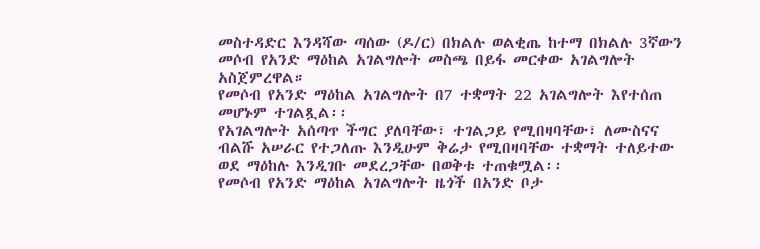መስተዳድር እንዳሻው ጣሰው (ዶ/ር) በክልሉ ወልቂጤ ከተማ በክልሉ 3ኛውን መሶብ የአንድ ማዕከል አገልግሎት መስጫ በይፋ መርቀው አገልግሎት አስጀምረዋል።
የመሶብ የአንድ ማዕከል አገልግሎት በ7 ተቋማት 22 አገልግሎት እየተሰጠ መሆኑም ተገልጿል፡፡
የአገልግሎት አሰጣጥ ችግር ያለባቸው፣ ተገልጋይ የሚበዛባቸው፣ ለሙስናና ብልሹ አሠራር የተጋለጡ እንዲሁም ቅሬታ የሚበዛባቸው ተቋማት ተለይተው ወደ ማዕከሉ እንዲገቡ መደረጋቸው በወቅቱ ተጠቁሟል፡፡
የመሶብ የአንድ ማዕከል አገልግሎት ዜጎች በአንድ ቦታ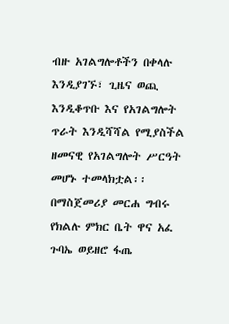ብዙ አገልግሎቶችን በቀላሉ እንዲያገኙ፣ ጊዜና ወጪ እንዲቆጥቡ እና የአገልግሎት ጥራት እንዲሻሻል የሚያስችል ዘመናዊ የአገልግሎት ሥርዓት መሆኑ ተመላክቷል፡፡
በማስጀመሪያ መርሐ ግብሩ የክልሉ ምክር ቤት ዋና አፈ ጉባኤ ወይዘሮ ፋጤ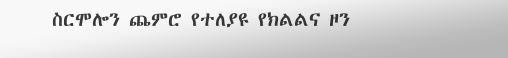ስርሞሎን ጨምሮ የተለያዩ የክልልና ዞን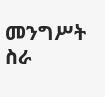መንግሥት ስራ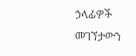ኃላፊዎች መገኘታውን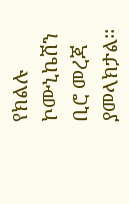የክልሉ ኮሙኒኬሽን ቢሮ መረጃ ያመላክታል፡፡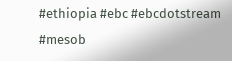#ethiopia #ebc #ebcdotstream #mesob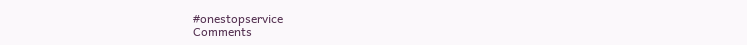#onestopservice
Comments